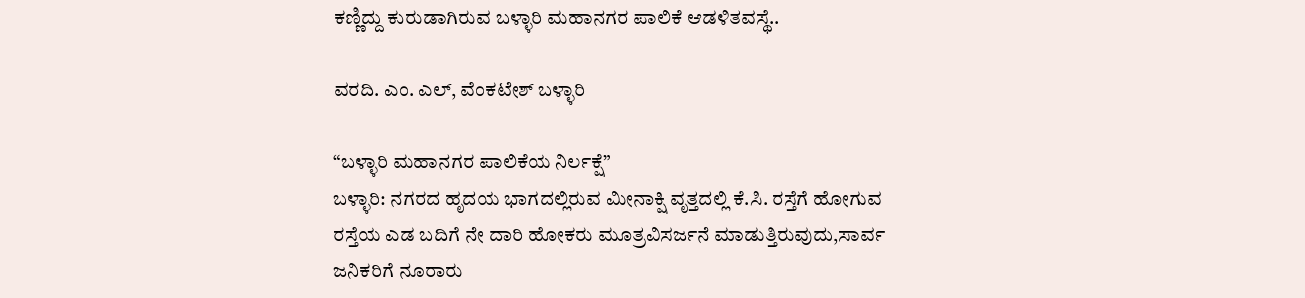ಕಣ್ಣಿದ್ದು ಕುರುಡಾಗಿರುವ ಬಳ್ಳಾರಿ ಮಹಾನಗರ ಪಾಲಿಕೆ ಆಡಳಿತವಸ್ಥೆ..

ವರದಿ. ಎಂ. ಎಲ್, ವೆಂಕಟೇಶ್ ಬಳ್ಳಾರಿ

“ಬಳ್ಳಾರಿ ಮಹಾನಗರ ಪಾಲಿಕೆಯ ನಿರ್ಲಕ್ಷೆ”
ಬಳ್ಳಾರಿ: ನಗರದ ಹೃದಯ ಭಾಗದಲ್ಲಿರುವ ಮೀನಾಕ್ಷಿ ವೃತ್ತದಲ್ಲಿ ಕೆ.ಸಿ. ರಸ್ತೆಗೆ ಹೋಗುವ ರಸ್ತೆಯ ಎಡ ಬದಿಗೆ ನೇ ದಾರಿ ಹೋಕರು ಮೂತ್ರವಿಸರ್ಜನೆ ಮಾಡುತ್ತಿರುವುದು,ಸಾರ್ವ ಜನಿಕರಿಗೆ ನೂರಾರು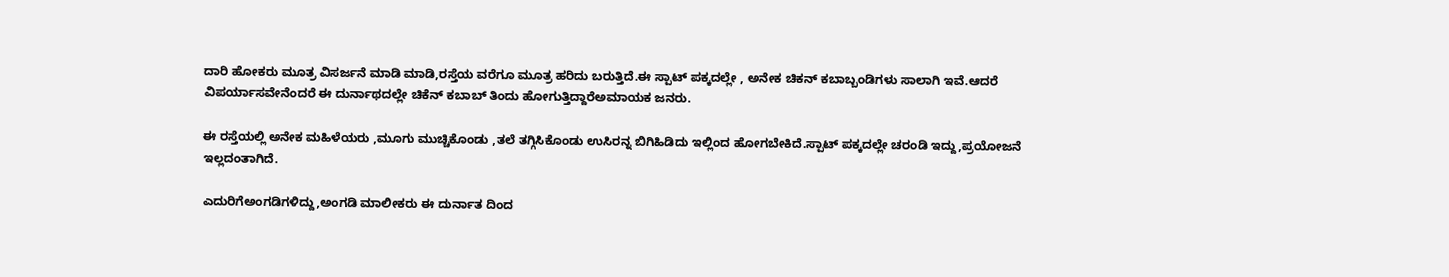ದಾರಿ ಹೋಕರು ಮೂತ್ರ ವಿಸರ್ಜನೆ ಮಾಡಿ ಮಾಡಿ,ರಸ್ತೆಯ ವರೆಗೂ ಮೂತ್ರ ಹರಿದು ಬರುತ್ತಿದೆ.ಈ ಸ್ಪಾಟ್ ಪಕ್ಕದಲ್ಲೇ , ಅನೇಕ ಚಿಕನ್ ಕಬಾಬ್ಬಂಡಿಗಳು ಸಾಲಾಗಿ ಇವೆ.ಆದರೆ ವಿಪರ್ಯಾಸವೇನೆಂದರೆ ಈ ದುರ್ನಾಥದಲ್ಲೇ ಚಿಕೆನ್ ಕಬಾಬ್ ತಿಂದು ಹೋಗುತ್ತಿದ್ದಾರೆಅಮಾಯಕ ಜನರು.

ಈ ರಸ್ತೆಯಲ್ಲಿ ಅನೇಕ ಮಹಿಳೆಯರು ,ಮೂಗು ಮುಚ್ಚಿಕೊಂಡು ,ತಲೆ ತಗ್ಗಿಸಿಕೊಂಡು ಉಸಿರನ್ನ ಬಿಗಿಹಿಡಿದು ಇಲ್ಲಿಂದ ಹೋಗಬೇಕಿದೆ.ಸ್ಪಾಟ್ ಪಕ್ಕದಲ್ಲೇ ಚರಂಡಿ ಇದ್ದು,ಪ್ರಯೋಜನೆ ಇಲ್ಲದಂತಾಗಿದೆ.

ಎದುರಿಗೆಅಂಗಡಿಗಳಿದ್ದು,ಅಂಗಡಿ ಮಾಲೀಕರು ಈ ದುರ್ನಾತ ದಿಂದ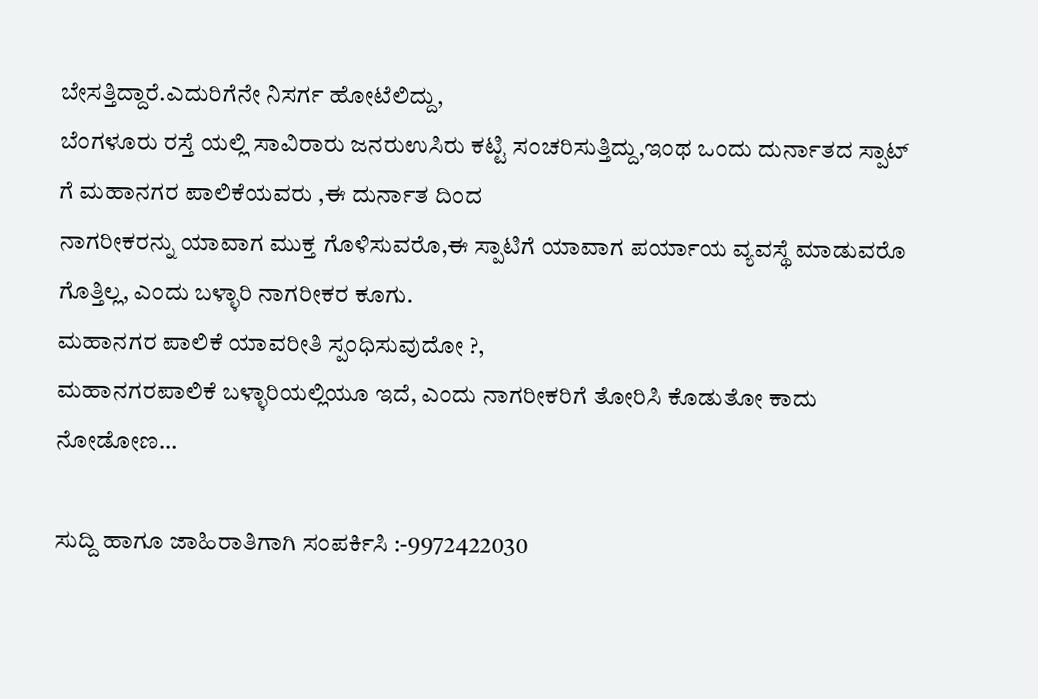ಬೇಸತ್ತಿದ್ದಾರೆ.ಎದುರಿಗೆನೇ ನಿಸರ್ಗ ಹೋಟೆಲಿದ್ದು,
ಬೆಂಗಳೂರು ರಸ್ತೆ ಯಲ್ಲಿ ಸಾವಿರಾರು ಜನರುಉಸಿರು ಕಟ್ಟಿ ಸಂಚರಿಸುತ್ತಿದ್ದು,ಇಂಥ ಒಂದು ದುರ್ನಾತದ ಸ್ಪಾಟ್
ಗೆ ಮಹಾನಗರ ಪಾಲಿಕೆಯವರು ,ಈ ದುರ್ನಾತ ದಿಂದ
ನಾಗರೀಕರನ್ನು ಯಾವಾಗ ಮುಕ್ತ ಗೊಳಿಸುವರೊ,ಈ ಸ್ಪಾಟಿಗೆ ಯಾವಾಗ ಪರ್ಯಾಯ ವ್ಯವಸ್ಥೆ ಮಾಡುವರೊ
ಗೊತ್ತಿಲ್ಲ, ಎಂದು ಬಳ್ಳಾರಿ ನಾಗರೀಕರ ಕೂಗು.
ಮಹಾನಗರ ಪಾಲಿಕೆ ಯಾವರೀತಿ ಸ್ಪಂಧಿಸುವುದೋ ?,
ಮಹಾನಗರಪಾಲಿಕೆ ಬಳ್ಳಾರಿಯಲ್ಲಿಯೂ ಇದೆ, ಎಂದು ನಾಗರೀಕರಿಗೆ ತೋರಿಸಿ ಕೊಡುತೋ ಕಾದು ನೋಡೋಣ…

ಸುದ್ದಿ ಹಾಗೂ ಜಾಹಿರಾತಿಗಾಗಿ ಸಂಪರ್ಕಿಸಿ :-9972422030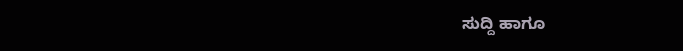ಸುದ್ದಿ ಹಾಗೂ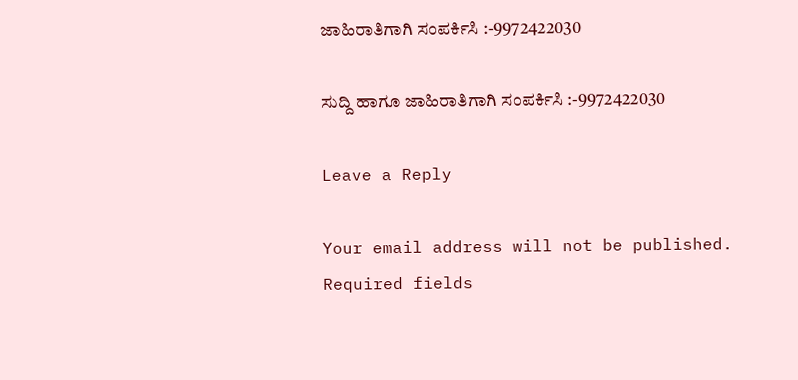ಜಾಹಿರಾತಿಗಾಗಿ ಸಂಪರ್ಕಿಸಿ :-9972422030

ಸುದ್ದಿ ಹಾಗೂ ಜಾಹಿರಾತಿಗಾಗಿ ಸಂಪರ್ಕಿಸಿ :-9972422030

Leave a Reply

Your email address will not be published. Required fields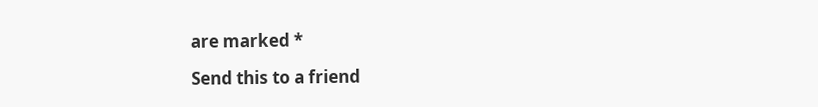are marked *

Send this to a friend